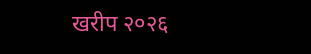खरीप २०२६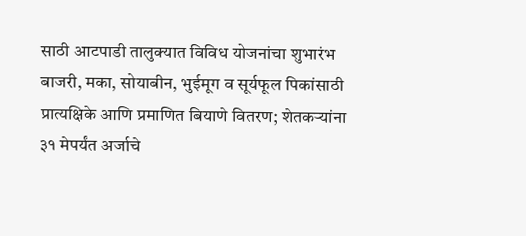साठी आटपाडी तालुक्यात विविध योजनांचा शुभारंभ
बाजरी, मका, सोयाबीन, भुईमूग व सूर्यफूल पिकांसाठी प्रात्यक्षिके आणि प्रमाणित बियाणे वितरण; शेतकऱ्यांना ३१ मेपर्यंत अर्जाचे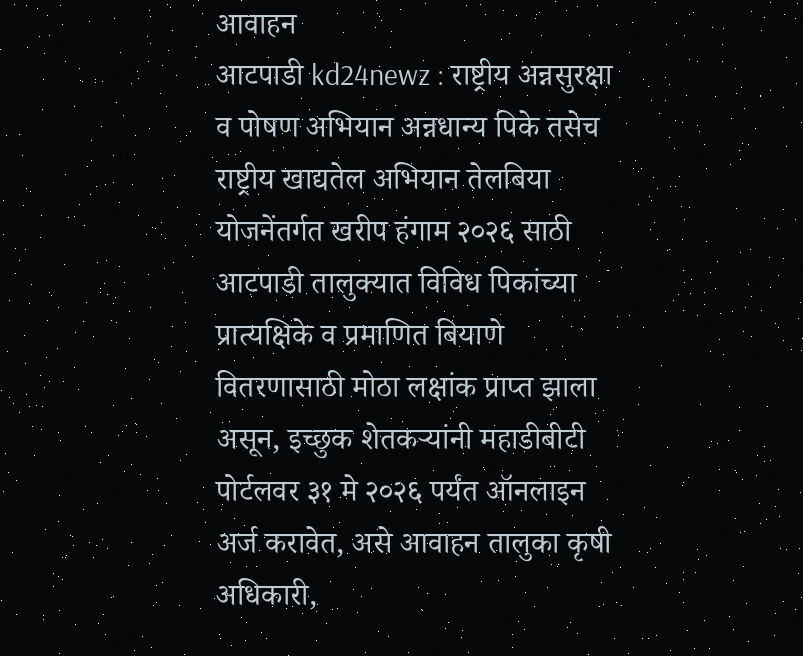आवाहन
आटपाडी kd24newz : राष्ट्रीय अन्नसुरक्षा व पोषण अभियान अन्नधान्य पिके तसेच राष्ट्रीय खाद्यतेल अभियान तेलबिया योजनेंतर्गत खरीप हंगाम २०२६ साठी आटपाडी तालुक्यात विविध पिकांच्या प्रात्यक्षिके व प्रमाणित बियाणे वितरणासाठी मोठा लक्षांक प्राप्त झाला असून, इच्छुक शेतकऱ्यांनी महाडीबीटी पोर्टलवर ३१ मे २०२६ पर्यंत ऑनलाइन अर्ज करावेत, असे आवाहन तालुका कृषी अधिकारी,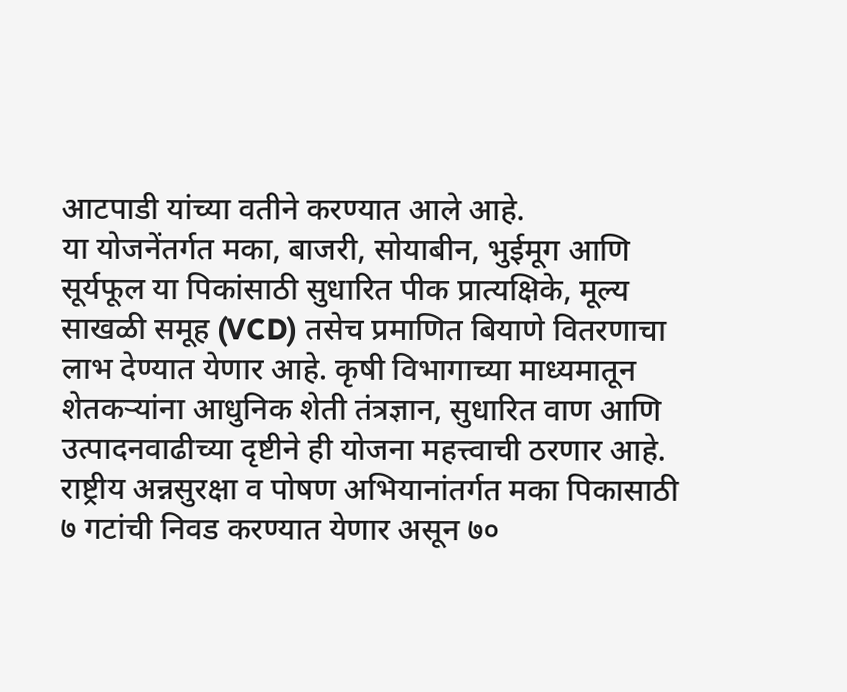आटपाडी यांच्या वतीने करण्यात आले आहे.
या योजनेंतर्गत मका, बाजरी, सोयाबीन, भुईमूग आणि सूर्यफूल या पिकांसाठी सुधारित पीक प्रात्यक्षिके, मूल्य साखळी समूह (VCD) तसेच प्रमाणित बियाणे वितरणाचा लाभ देण्यात येणार आहे. कृषी विभागाच्या माध्यमातून शेतकऱ्यांना आधुनिक शेती तंत्रज्ञान, सुधारित वाण आणि उत्पादनवाढीच्या दृष्टीने ही योजना महत्त्वाची ठरणार आहे.
राष्ट्रीय अन्नसुरक्षा व पोषण अभियानांतर्गत मका पिकासाठी ७ गटांची निवड करण्यात येणार असून ७०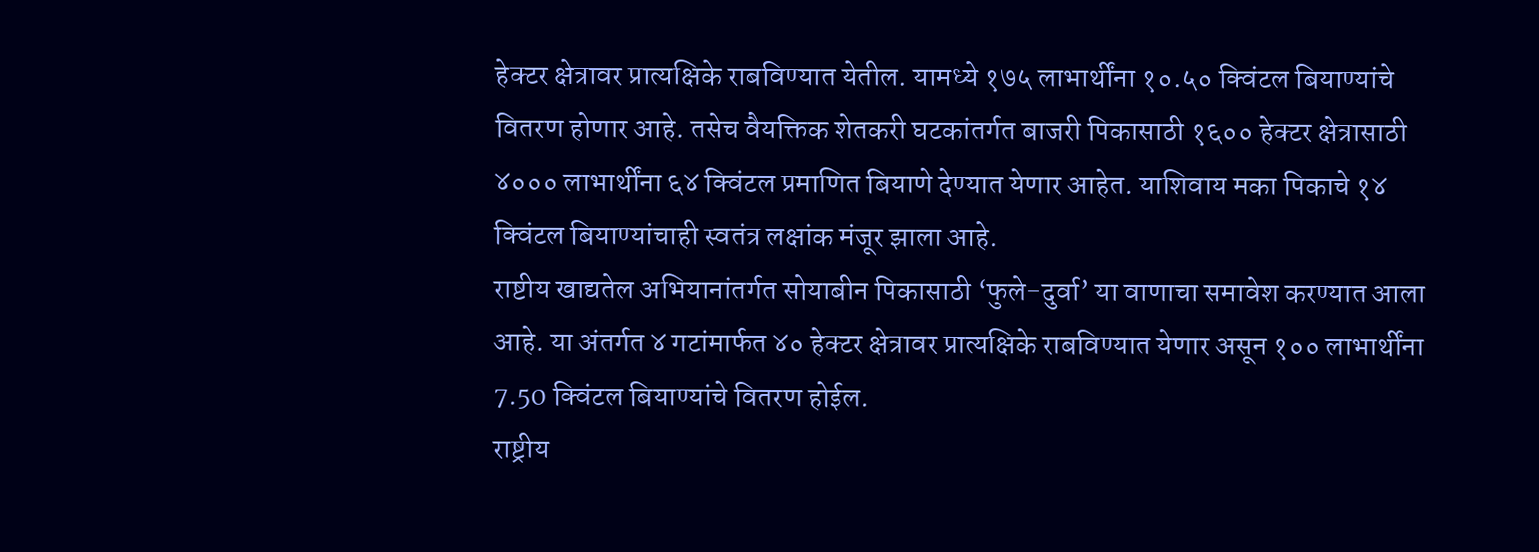हेक्टर क्षेत्रावर प्रात्यक्षिके राबविण्यात येतील. यामध्ये १७५ लाभार्थींना १०.५० क्विंटल बियाण्यांचे वितरण होणार आहे. तसेच वैयक्तिक शेतकरी घटकांतर्गत बाजरी पिकासाठी १६०० हेक्टर क्षेत्रासाठी ४००० लाभार्थींना ६४ क्विंटल प्रमाणित बियाणे देण्यात येणार आहेत. याशिवाय मका पिकाचे १४ क्विंटल बियाण्यांचाही स्वतंत्र लक्षांक मंजूर झाला आहे.
राष्टीय खाद्यतेल अभियानांतर्गत सोयाबीन पिकासाठी ‘फुले-दुर्वा’ या वाणाचा समावेश करण्यात आला आहे. या अंतर्गत ४ गटांमार्फत ४० हेक्टर क्षेत्रावर प्रात्यक्षिके राबविण्यात येणार असून १०० लाभार्थींना 7.50 क्विंटल बियाण्यांचे वितरण होईल.
राष्ट्रीय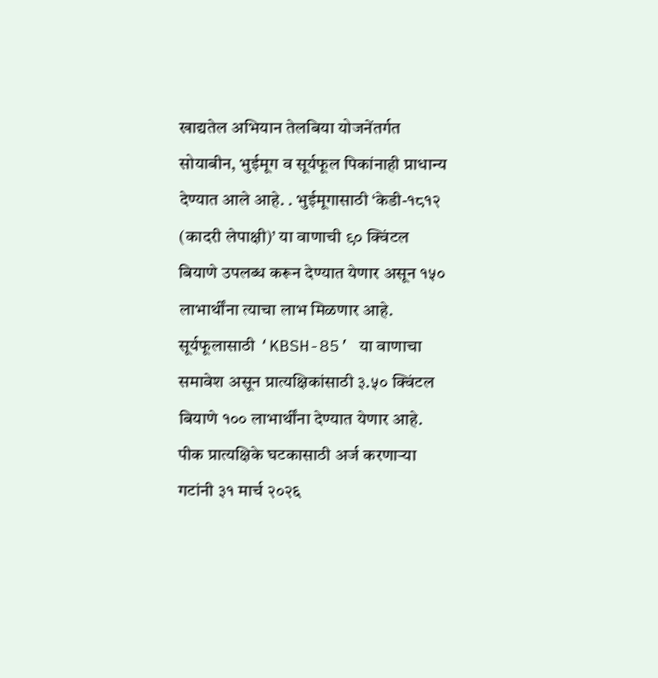खाद्यतेल अभियान तेलबिया योजनेंतर्गत सोयाबीन, भुईमूग व सूर्यफूल पिकांनाही प्राधान्य देण्यात आले आहे. . भुईमूगासाठी ‘केडी-१८१२ (कादरी लेपाक्षी)’ या वाणाची ९० क्विंटल बियाणे उपलब्ध करून देण्यात येणार असून १५० लाभार्थींना त्याचा लाभ मिळणार आहे. सूर्यफूलासाठी ‘KBSH-85’ या वाणाचा समावेश असून प्रात्यक्षिकांसाठी ३.५० क्विंटल बियाणे १०० लाभार्थींना देण्यात येणार आहे.
पीक प्रात्यक्षिके घटकासाठी अर्ज करणाऱ्या गटांनी ३१ मार्च २०२६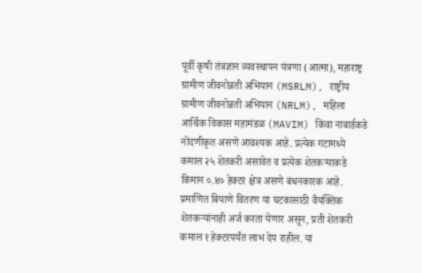पूर्वी कृषी तंत्रज्ञान व्यवस्थापन यंत्रणा (आत्मा), महाराष्ट्र ग्रामीण जीवनोन्नती अभियान (MSRLM), राष्ट्रीय ग्रामीण जीवनोन्नती अभियान (NRLM), महिला आर्थिक विकास महामंडळ (MAVIM) किंवा नाबार्डकडे नोंदणीकृत असणे आवश्यक आहे. प्रत्येक गटामध्ये कमाल २५ शेतकरी असावेत व प्रत्येक शेतकऱ्याकडे किमान ०.४० हेक्टर क्षेत्र असणे बंधनकारक आहे.
प्रमाणित बियाणे वितरण या घटकासाठी वैयक्तिक शेतकऱ्यांनाही अर्ज करता येणार असून, प्रती शेतकरी कमाल १ हेक्टरपर्यंत लाभ देय राहील. या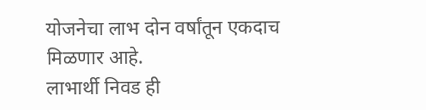योजनेचा लाभ दोन वर्षांतून एकदाच मिळणार आहे.
लाभार्थी निवड ही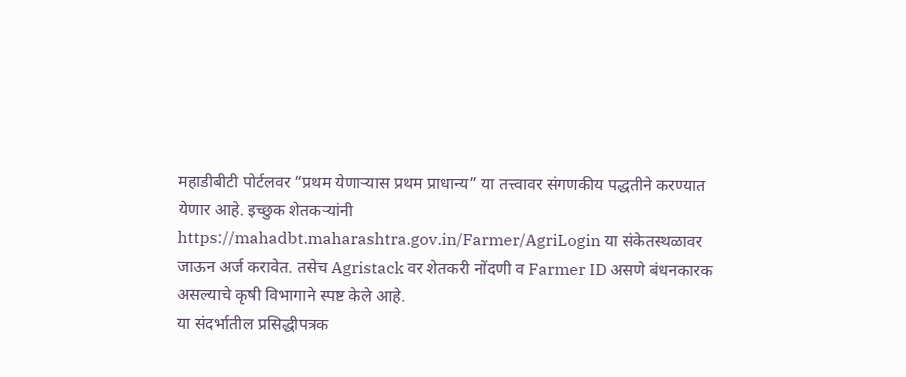महाडीबीटी पोर्टलवर “प्रथम येणाऱ्यास प्रथम प्राधान्य” या तत्त्वावर संगणकीय पद्धतीने करण्यात येणार आहे. इच्छुक शेतकऱ्यांनी https://mahadbt.maharashtra.gov.in/Farmer/AgriLogin या संकेतस्थळावर जाऊन अर्ज करावेत. तसेच Agristack वर शेतकरी नोंदणी व Farmer ID असणे बंधनकारक असल्याचे कृषी विभागाने स्पष्ट केले आहे.
या संदर्भातील प्रसिद्धीपत्रक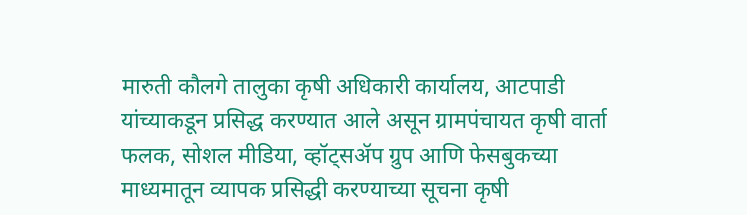मारुती कौलगे तालुका कृषी अधिकारी कार्यालय, आटपाडी यांच्याकडून प्रसिद्ध करण्यात आले असून ग्रामपंचायत कृषी वार्ता फलक, सोशल मीडिया, व्हॉट्सॲप ग्रुप आणि फेसबुकच्या माध्यमातून व्यापक प्रसिद्धी करण्याच्या सूचना कृषी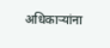अधिकाऱ्यांना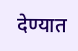देण्यात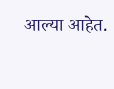आल्या आहेत.